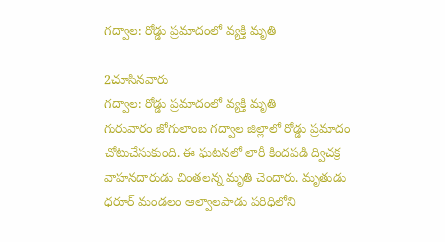గద్వాల: రోడ్డు ప్రమాదంలో వ్యక్తి మృతి

2చూసినవారు
గద్వాల: రోడ్డు ప్రమాదంలో వ్యక్తి మృతి
గురువారం జోగులాంబ గద్వాల జిల్లాలో రోడ్డు ప్రమాదం చోటుచేసుకుంది. ఈ ఘటనలో లారీ కిందపడి ద్విచక్ర వాహనదారుడు చింతలన్న మృతి చెందారు. మృతుడు ధరూర్ మండలం ఆల్వాలపాడు పరిధిలోని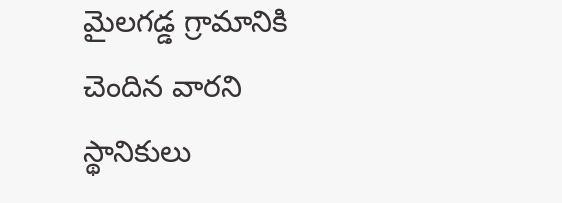మైలగడ్డ గ్రామానికి చెందిన వారని స్థానికులు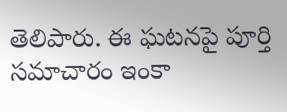తెలిపారు. ఈ ఘటనపై పూర్తి సమాచారం ఇంకా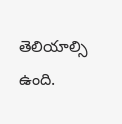తెలియాల్సి ఉంది.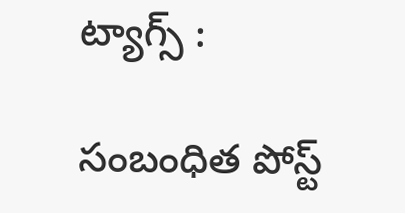ట్యాగ్స్ :

సంబంధిత పోస్ట్